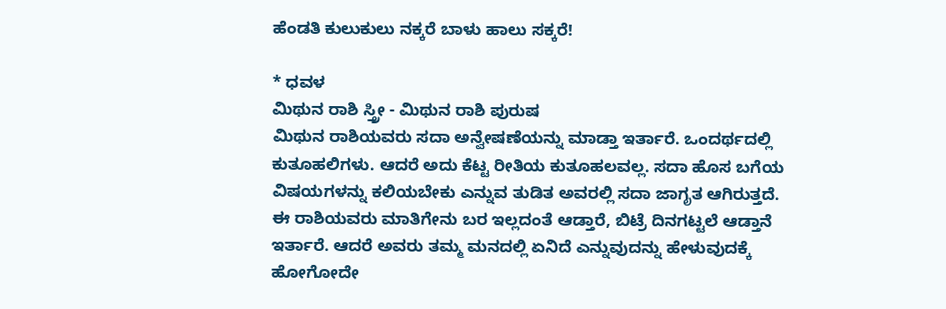ಹೆಂಡತಿ ಕುಲುಕುಲು ನಕ್ಕರೆ ಬಾಳು ಹಾಲು ಸಕ್ಕರೆ!

* ಧವಳ
ಮಿಥುನ ರಾಶಿ ಸ್ತ್ರೀ - ಮಿಥುನ ರಾಶಿ ಪುರುಷ
ಮಿಥುನ ರಾಶಿಯವರು ಸದಾ ಅನ್ವೇಷಣೆಯನ್ನು ಮಾಡ್ತಾ ಇರ್ತಾರೆ. ಒಂದರ್ಥದಲ್ಲಿ ಕುತೂಹಲಿಗಳು. ಆದರೆ ಅದು ಕೆಟ್ಟ ರೀತಿಯ ಕುತೂಹಲವಲ್ಲ. ಸದಾ ಹೊಸ ಬಗೆಯ ವಿಷಯಗಳನ್ನು ಕಲಿಯಬೇಕು ಎನ್ನುವ ತುಡಿತ ಅವರಲ್ಲಿ ಸದಾ ಜಾಗೃತ ಆಗಿರುತ್ತದೆ. ಈ ರಾಶಿಯವರು ಮಾತಿಗೇನು ಬರ ಇಲ್ಲದಂತೆ ಆಡ್ತಾರೆ, ಬಿಟ್ರೆ ದಿನಗಟ್ಟಲೆ ಆಡ್ತಾನೆ ಇರ್ತಾರೆ. ಆದರೆ ಅವರು ತಮ್ಮ ಮನದಲ್ಲಿ ಏನಿದೆ ಎನ್ನುವುದನ್ನು ಹೇಳುವುದಕ್ಕೆ ಹೋಗೋದೇ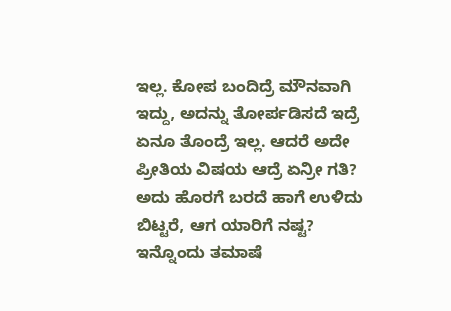ಇಲ್ಲ. ಕೋಪ ಬಂದಿದ್ರೆ ಮೌನವಾಗಿ ಇದ್ದು, ಅದನ್ನು ತೋರ್ಪಡಿಸದೆ ಇದ್ರೆ ಏನೂ ತೊಂದ್ರೆ ಇಲ್ಲ. ಆದರೆ ಅದೇ ಪ್ರೀತಿಯ ವಿಷಯ ಆದ್ರೆ ಏನ್ರೀ ಗತಿ? ಅದು ಹೊರಗೆ ಬರದೆ ಹಾಗೆ ಉಳಿದು ಬಿಟ್ಟರೆ, ಆಗ ಯಾರಿಗೆ ನಷ್ಟ?
ಇನ್ನೊಂದು ತಮಾಷೆ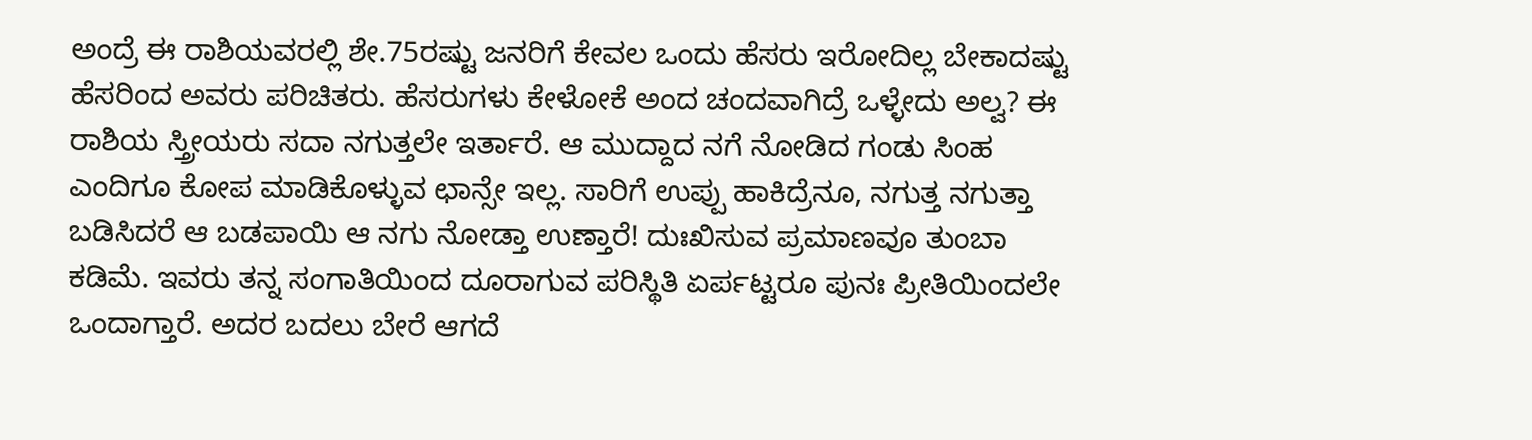ಅಂದ್ರೆ ಈ ರಾಶಿಯವರಲ್ಲಿ ಶೇ.75ರಷ್ಟು ಜನರಿಗೆ ಕೇವಲ ಒಂದು ಹೆಸರು ಇರೋದಿಲ್ಲ ಬೇಕಾದಷ್ಟು ಹೆಸರಿಂದ ಅವರು ಪರಿಚಿತರು. ಹೆಸರುಗಳು ಕೇಳೋಕೆ ಅಂದ ಚಂದವಾಗಿದ್ರೆ ಒಳ್ಳೇದು ಅಲ್ವ? ಈ ರಾಶಿಯ ಸ್ತ್ರೀಯರು ಸದಾ ನಗುತ್ತಲೇ ಇರ್ತಾರೆ. ಆ ಮುದ್ದಾದ ನಗೆ ನೋಡಿದ ಗಂಡು ಸಿಂಹ ಎಂದಿಗೂ ಕೋಪ ಮಾಡಿಕೊಳ್ಳುವ ಛಾನ್ಸೇ ಇಲ್ಲ. ಸಾರಿಗೆ ಉಪ್ಪು ಹಾಕಿದ್ರೆನೂ, ನಗುತ್ತ ನಗುತ್ತಾ ಬಡಿಸಿದರೆ ಆ ಬಡಪಾಯಿ ಆ ನಗು ನೋಡ್ತಾ ಉಣ್ತಾರೆ! ದುಃಖಿಸುವ ಪ್ರಮಾಣವೂ ತುಂಬಾ ಕಡಿಮೆ. ಇವರು ತನ್ನ ಸಂಗಾತಿಯಿಂದ ದೂರಾಗುವ ಪರಿಸ್ಥಿತಿ ಏರ್ಪಟ್ಟರೂ ಪುನಃ ಪ್ರೀತಿಯಿಂದಲೇ ಒಂದಾಗ್ತಾರೆ. ಅದರ ಬದಲು ಬೇರೆ ಆಗದೆ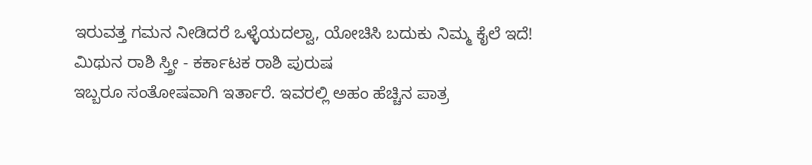ಇರುವತ್ತ ಗಮನ ನೀಡಿದರೆ ಒಳ್ಳೆಯದಲ್ವಾ, ಯೋಚಿಸಿ ಬದುಕು ನಿಮ್ಮ ಕೈಲೆ ಇದೆ!
ಮಿಥುನ ರಾಶಿ ಸ್ತ್ರೀ - ಕರ್ಕಾಟಕ ರಾಶಿ ಪುರುಷ
ಇಬ್ಬರೂ ಸಂತೋಷವಾಗಿ ಇರ್ತಾರೆ. ಇವರಲ್ಲಿ ಅಹಂ ಹೆಚ್ಚಿನ ಪಾತ್ರ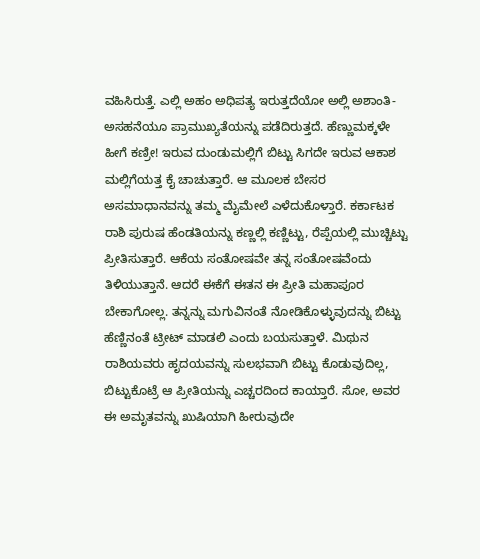ವಹಿಸಿರುತ್ತೆ. ಎಲ್ಲಿ ಅಹಂ ಅಧಿಪತ್ಯ ಇರುತ್ತದೆಯೋ ಅಲ್ಲಿ ಅಶಾಂತಿ-ಅಸಹನೆಯೂ ಪ್ರಾಮುಖ್ಯತೆಯನ್ನು ಪಡೆದಿರುತ್ತದೆ. ಹೆಣ್ಣುಮಕ್ಕಳೇ ಹೀಗೆ ಕಣ್ರೀ! ಇರುವ ದುಂಡುಮಲ್ಲಿಗೆ ಬಿಟ್ಟು ಸಿಗದೇ ಇರುವ ಆಕಾಶ ಮಲ್ಲಿಗೆಯತ್ತ ಕೈ ಚಾಚುತ್ತಾರೆ. ಆ ಮೂಲಕ ಬೇಸರ ಅಸಮಾಧಾನವನ್ನು ತಮ್ಮ ಮೈಮೇಲೆ ಎಳೆದುಕೊಳ್ತಾರೆ. ಕರ್ಕಾಟಕ ರಾಶಿ ಪುರುಷ ಹೆಂಡತಿಯನ್ನು ಕಣ್ಣಲ್ಲಿ ಕಣ್ಣಿಟ್ಟು, ರೆಪ್ಪೆಯಲ್ಲಿ ಮುಚ್ಚಿಟ್ಟು ಪ್ರೀತಿಸುತ್ತಾರೆ. ಆಕೆಯ ಸಂತೋಷವೇ ತನ್ನ ಸಂತೋಷವೆಂದು ತಿಳಿಯುತ್ತಾನೆ. ಆದರೆ ಈಕೆಗೆ ಈತನ ಈ ಪ್ರೀತಿ ಮಹಾಪೂರ ಬೇಕಾಗೋಲ್ಲ. ತನ್ನನ್ನು ಮಗುವಿನಂತೆ ನೋಡಿಕೊಳ್ಳುವುದನ್ನು ಬಿಟ್ಟು ಹೆಣ್ಣಿನಂತೆ ಟ್ರೀಟ್ ಮಾಡಲಿ ಎಂದು ಬಯಸುತ್ತಾಳೆ. ಮಿಥುನ ರಾಶಿಯವರು ಹೃದಯವನ್ನು ಸುಲಭವಾಗಿ ಬಿಟ್ಟು ಕೊಡುವುದಿಲ್ಲ, ಬಿಟ್ಟುಕೊಟ್ರೆ ಆ ಪ್ರೀತಿಯನ್ನು ಎಚ್ಚರದಿಂದ ಕಾಯ್ತಾರೆ. ಸೋ, ಅವರ ಈ ಅಮೃತವನ್ನು ಖುಷಿಯಾಗಿ ಹೀರುವುದೇ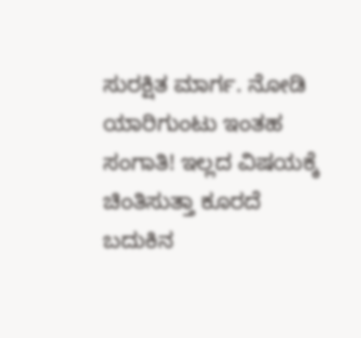ಸುರಕ್ಷಿತ ಮಾರ್ಗ. ನೋಡಿ ಯಾರಿಗುಂಟು ಇಂತಹ ಸಂಗಾತಿ! ಇಲ್ಲದ ವಿಷಯಕ್ಕೆ ಚಿಂತಿಸುತ್ತಾ ಕೂರದೆ ಬದುಕಿನ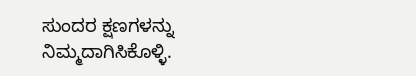ಸುಂದರ ಕ್ಷಣಗಳನ್ನು ನಿಮ್ಮದಾಗಿಸಿಕೊಳ್ಳಿ.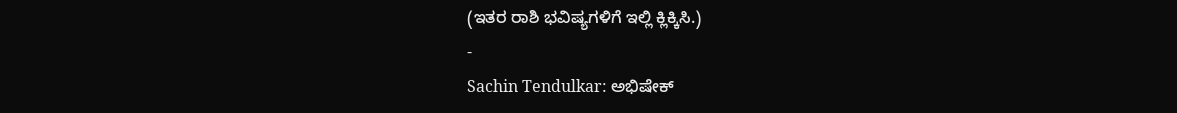(ಇತರ ರಾಶಿ ಭವಿಷ್ಯಗಳಿಗೆ ಇಲ್ಲಿ ಕ್ಲಿಕ್ಕಿಸಿ.)
-
Sachin Tendulkar: ಅಭಿಷೇಕ್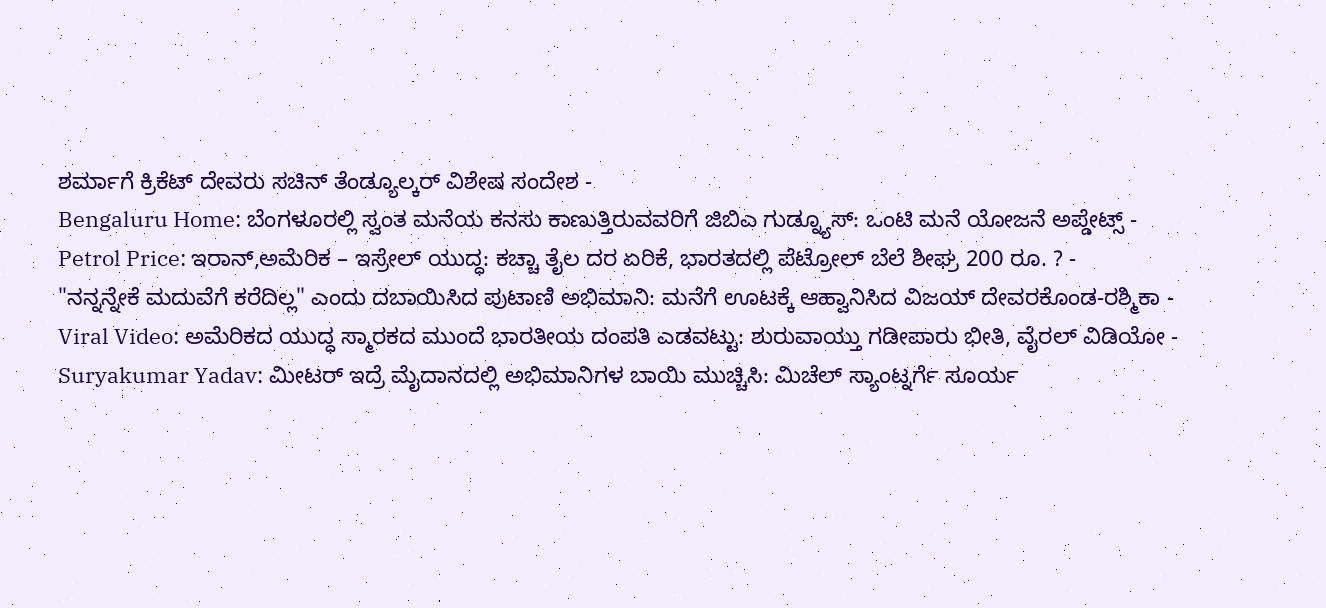ಶರ್ಮಾಗೆ ಕ್ರಿಕೆಟ್ ದೇವರು ಸಚಿನ್ ತೆಂಡ್ಯೂಲ್ಕರ್ ವಿಶೇಷ ಸಂದೇಶ -
Bengaluru Home: ಬೆಂಗಳೂರಲ್ಲಿ ಸ್ವಂತ ಮನೆಯ ಕನಸು ಕಾಣುತ್ತಿರುವವರಿಗೆ ಜಿಬಿಎ ಗುಡ್ನ್ಯೂಸ್: ಒಂಟಿ ಮನೆ ಯೋಜನೆ ಅಪ್ಡೇಟ್ಸ್ -
Petrol Price: ಇರಾನ್,ಅಮೆರಿಕ – ಇಸ್ರೇಲ್ ಯುದ್ಧ: ಕಚ್ಚಾ ತೈಲ ದರ ಏರಿಕೆ, ಭಾರತದಲ್ಲಿ ಪೆಟ್ರೋಲ್ ಬೆಲೆ ಶೀಘ್ರ 200 ರೂ. ? -
"ನನ್ನನ್ನೇಕೆ ಮದುವೆಗೆ ಕರೆದಿಲ್ಲ" ಎಂದು ದಬಾಯಿಸಿದ ಪುಟಾಣಿ ಅಭಿಮಾನಿ: ಮನೆಗೆ ಊಟಕ್ಕೆ ಆಹ್ವಾನಿಸಿದ ವಿಜಯ್ ದೇವರಕೊಂಡ-ರಶ್ಮಿಕಾ -
Viral Video: ಅಮೆರಿಕದ ಯುದ್ಧ ಸ್ಮಾರಕದ ಮುಂದೆ ಭಾರತೀಯ ದಂಪತಿ ಎಡವಟ್ಟು: ಶುರುವಾಯ್ತು ಗಡೀಪಾರು ಭೀತಿ, ವೈರಲ್ ವಿಡಿಯೋ -
Suryakumar Yadav: ಮೀಟರ್ ಇದ್ರೆ ಮೈದಾನದಲ್ಲಿ ಅಭಿಮಾನಿಗಳ ಬಾಯಿ ಮುಚ್ಚಿಸಿ: ಮಿಚೆಲ್ ಸ್ಯಾಂಟ್ನರ್ಗೆ ಸೂರ್ಯ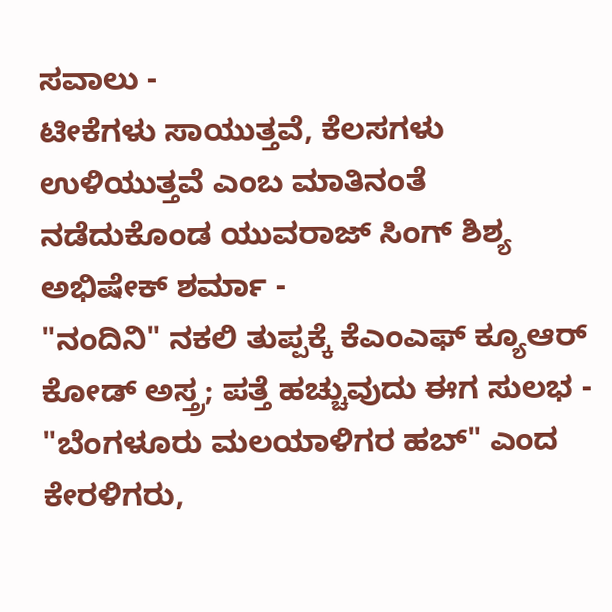ಸವಾಲು -
ಟೀಕೆಗಳು ಸಾಯುತ್ತವೆ, ಕೆಲಸಗಳು ಉಳಿಯುತ್ತವೆ ಎಂಬ ಮಾತಿನಂತೆ ನಡೆದುಕೊಂಡ ಯುವರಾಜ್ ಸಿಂಗ್ ಶಿಶ್ಯ ಅಭಿಷೇಕ್ ಶರ್ಮಾ -
"ನಂದಿನಿ" ನಕಲಿ ತುಪ್ಪಕ್ಕೆ ಕೆಎಂಎಫ್ ಕ್ಯೂಆರ್ ಕೋಡ್ ಅಸ್ತ್ರ; ಪತ್ತೆ ಹಚ್ಚುವುದು ಈಗ ಸುಲಭ -
"ಬೆಂಗಳೂರು ಮಲಯಾಳಿಗರ ಹಬ್" ಎಂದ ಕೇರಳಿಗರು,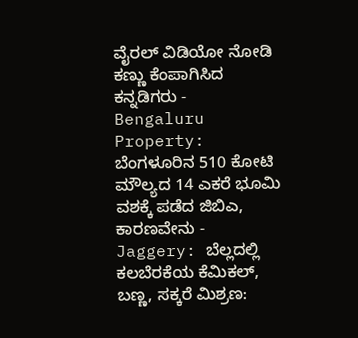ವೈರಲ್ ವಿಡಿಯೋ ನೋಡಿ ಕಣ್ಣು ಕೆಂಪಾಗಿಸಿದ ಕನ್ನಡಿಗರು -
Bengaluru Property: ಬೆಂಗಳೂರಿನ 510 ಕೋಟಿ ಮೌಲ್ಯದ 14 ಎಕರೆ ಭೂಮಿ ವಶಕ್ಕೆ ಪಡೆದ ಜಿಬಿಎ, ಕಾರಣವೇನು -
Jaggery: ಬೆಲ್ಲದಲ್ಲಿ ಕಲಬೆರಕೆಯ ಕೆಮಿಕಲ್, ಬಣ್ಣ, ಸಕ್ಕರೆ ಮಿಶ್ರಣ: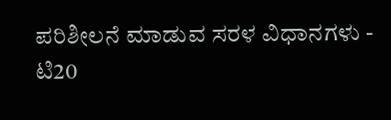ಪರಿಶೀಲನೆ ಮಾಡುವ ಸರಳ ವಿಧಾನಗಳು -
ಟಿ20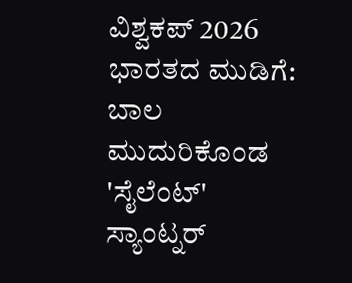ವಿಶ್ವಕಪ್ 2026 ಭಾರತದ ಮುಡಿಗೆ: ಬಾಲ ಮುದುರಿಕೊಂಡ 'ಸೈಲೆಂಟ್' ಸ್ಯಾಂಟ್ನರ್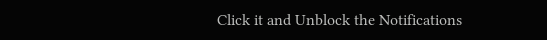Click it and Unblock the Notifications